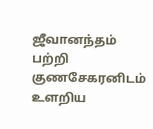ஜீவானந்தம் பற்றி குணசேகரனிடம் உளறிய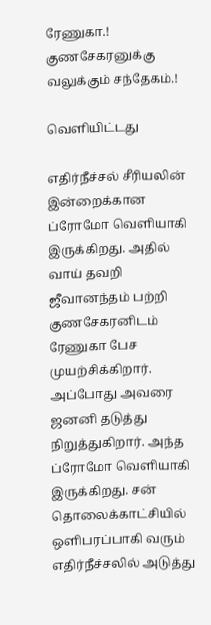ரேணுகா.! குணசேகரனுக்கு வலுக்கும் சந்தேகம்.!

வெளியிட்டது

எதிர்நீச்சல் சீரியலின் இன்றைக்கான ப்ரோமோ வெளியாகி இருக்கிறது. அதில் வாய் தவறி ஜீவானந்தம் பற்றி குணசேகரனிடம் ரேணுகா பேச முயற்சிக்கிறார். அப்போது அவரை ஜனனி தடுத்து நிறுத்துகிறார். அந்த ப்ரோமோ வெளியாகி இருக்கிறது. சன் தொலைக்காட்சியில் ஒளிபரப்பாகி வரும் எதிர்நீச்சலில் அடுத்து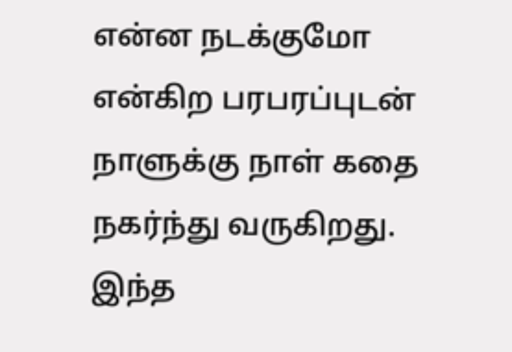என்ன நடக்குமோ என்கிற பரபரப்புடன் நாளுக்கு நாள் கதை நகர்ந்து வருகிறது. இந்த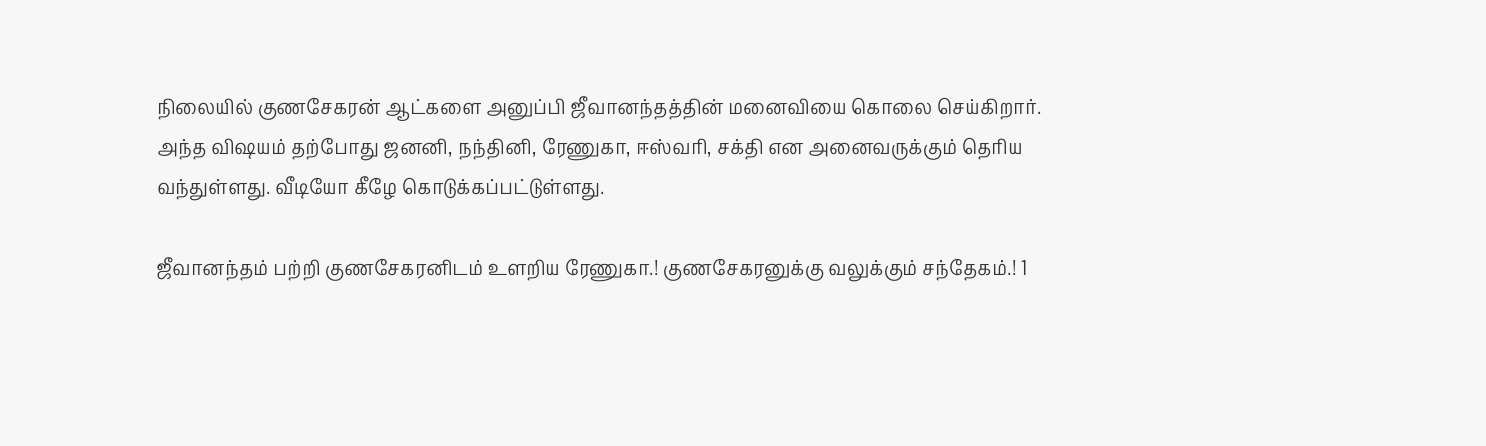நிலையில் குணசேகரன் ஆட்களை அனுப்பி ஜீவானந்தத்தின் மனைவியை கொலை செய்கிறார். அந்த விஷயம் தற்போது ஜனனி, நந்தினி, ரேணுகா, ஈஸ்வரி, சக்தி என அனைவருக்கும் தெரிய வந்துள்ளது. வீடியோ கீழே கொடுக்கப்பட்டுள்ளது.

ஜீவானந்தம் பற்றி குணசேகரனிடம் உளறிய ரேணுகா.! குணசேகரனுக்கு வலுக்கும் சந்தேகம்.! 1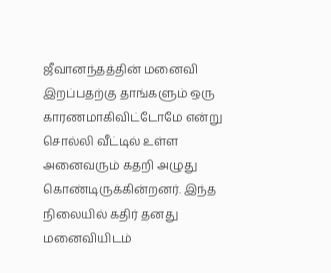ஜீவானந்தத்தின் மனைவி இறப்பதற்கு தாங்களும் ஒரு காரணமாகிவிட்டோமே என்று சொல்லி வீட்டில் உள்ள அனைவரும் கதறி அழுது கொண்டிருக்கின்றனர். இந்த நிலையில் கதிர் தனது மனைவியிடம்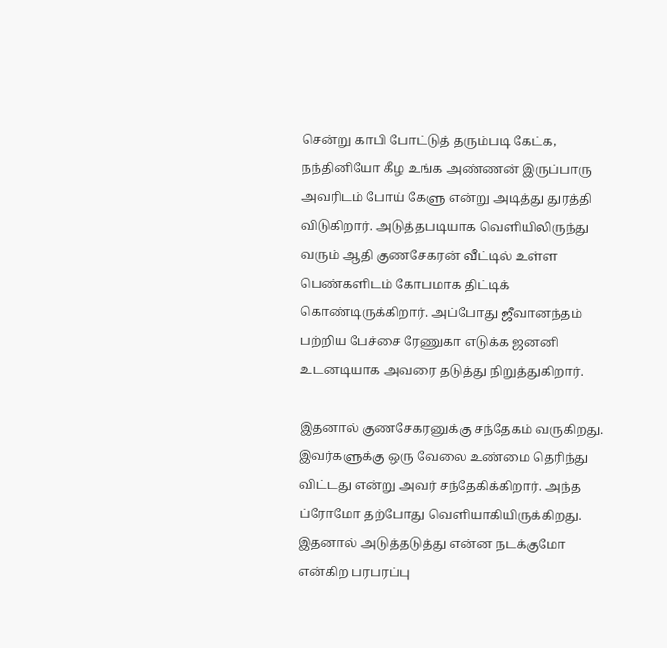சென்று காபி போட்டுத் தரும்படி கேட்க, நந்தினியோ கீழ உங்க அண்ணன் இருப்பாரு அவரிடம் போய் கேளு என்று அடித்து துரத்தி விடுகிறார். அடுத்தபடியாக வெளியிலிருந்து வரும் ஆதி குணசேகரன் வீட்டில் உள்ள பெண்களிடம் கோபமாக திட்டிக் கொண்டிருக்கிறார். அப்போது ஜீவானந்தம் பற்றிய பேச்சை ரேணுகா எடுக்க ஜனனி உடனடியாக அவரை தடுத்து நிறுத்துகிறார்.

இதனால் குணசேகரனுக்கு சந்தேகம் வருகிறது. இவர்களுக்கு ஒரு வேலை உண்மை தெரிந்து விட்டது என்று அவர் சந்தேகிக்கிறார். அந்த ப்ரோமோ தற்போது வெளியாகியிருக்கிறது. இதனால் அடுத்தடுத்து என்ன நடக்குமோ என்கிற பரபரப்பு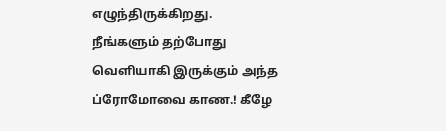எழுந்திருக்கிறது. நீங்களும் தற்போது வெளியாகி இருக்கும் அந்த ப்ரோமோவை காண.! கீழே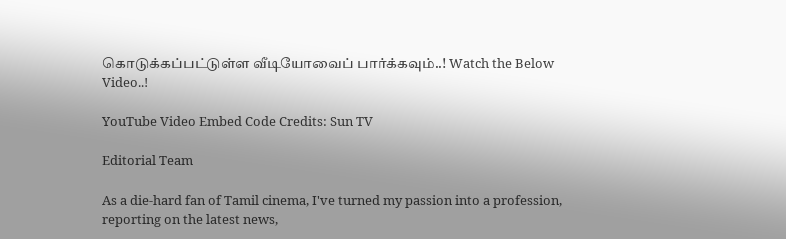கொடுக்கப்பட்டுள்ள வீடியோவைப் பார்க்கவும்..! Watch the Below Video..!

YouTube Video Embed Code Credits: Sun TV

Editorial Team

As a die-hard fan of Tamil cinema, I've turned my passion into a profession, reporting on the latest news,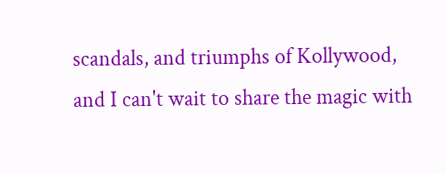scandals, and triumphs of Kollywood, and I can't wait to share the magic with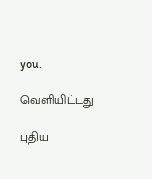you.

வெளியிட்டது

புதிய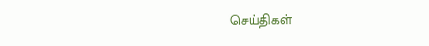செய்திகள்